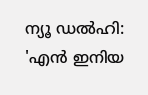ന്യൂ ഡൽഹി: 'എൻ ഇനിയ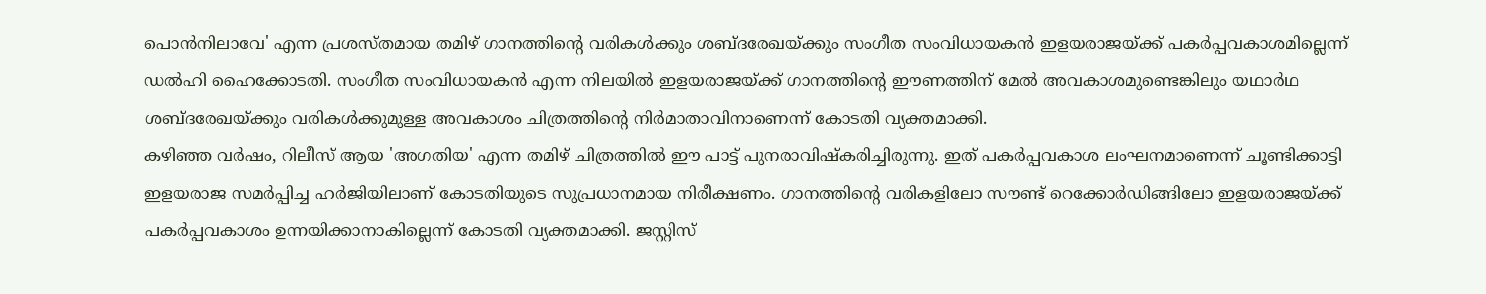പൊൻനിലാവേ' എന്ന പ്രശസ്തമായ തമിഴ് ഗാനത്തിന്റെ വരികൾക്കും ശബ്ദരേഖയ്ക്കും സംഗീത സംവിധായകൻ ഇളയരാജയ്ക്ക് പകർപ്പവകാശമില്ലെന്ന് ഡൽഹി ഹൈക്കോടതി. സംഗീത സംവിധായകൻ എന്ന നിലയിൽ ഇളയരാജയ്ക്ക് ഗാനത്തിന്റെ ഈണത്തിന് മേൽ അവകാശമുണ്ടെങ്കിലും യഥാർഥ ശബ്ദരേഖയ്ക്കും വരികൾക്കുമുള്ള അവകാശം ചിത്രത്തിന്റെ നിർമാതാവിനാണെന്ന് കോടതി വ്യക്തമാക്കി.
കഴിഞ്ഞ വർഷം, റിലീസ് ആയ 'അഗതിയ' എന്ന തമിഴ് ചിത്രത്തിൽ ഈ പാട്ട് പുനരാവിഷ്കരിച്ചിരുന്നു. ഇത് പകർപ്പവകാശ ലംഘനമാണെന്ന് ചൂണ്ടിക്കാട്ടി ഇളയരാജ സമർപ്പിച്ച ഹർജിയിലാണ് കോടതിയുടെ സുപ്രധാനമായ നിരീക്ഷണം. ഗാനത്തിന്റെ വരികളിലോ സൗണ്ട് റെക്കോർഡിങ്ങിലോ ഇളയരാജയ്ക്ക് പകർപ്പവകാശം ഉന്നയിക്കാനാകില്ലെന്ന് കോടതി വ്യക്തമാക്കി. ജസ്റ്റിസ്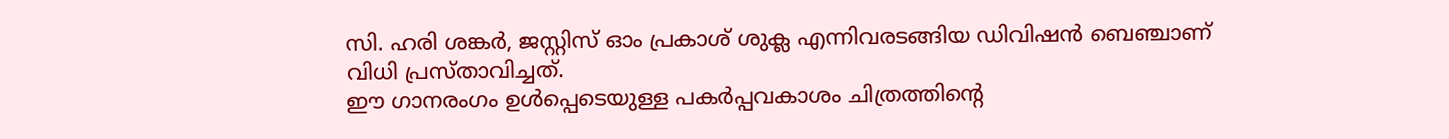സി. ഹരി ശങ്കർ, ജസ്റ്റിസ് ഓം പ്രകാശ് ശുക്ല എന്നിവരടങ്ങിയ ഡിവിഷൻ ബെഞ്ചാണ് വിധി പ്രസ്താവിച്ചത്.
ഈ ഗാനരംഗം ഉൾപ്പെടെയുള്ള പകർപ്പവകാശം ചിത്രത്തിന്റെ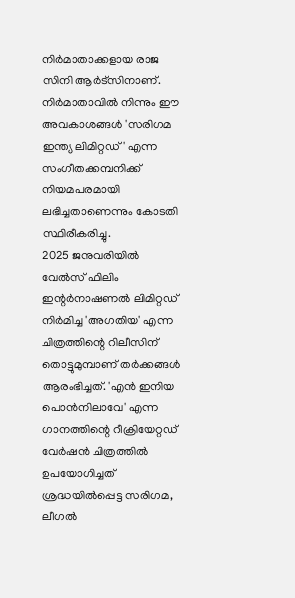നിർമാതാക്കളായ രാജ സിനി ആർട്സിനാണ്. നിർമാതാവിൽ നിന്നും ഈ അവകാശങ്ങൾ 'സരിഗമ ഇന്ത്യ ലിമിറ്റഡ്' എന്ന സംഗീതക്കമ്പനിക്ക് നിയമപരമായി ലഭിച്ചതാണെന്നും കോടതി സ്ഥിരീകരിച്ചു.
2025 ജനുവരിയിൽ വേൽസ് ഫിലിം ഇന്റർനാഷണൽ ലിമിറ്റഡ് നിർമിച്ച 'അഗതിയ' എന്ന ചിത്രത്തിന്റെ റിലീസിന് തൊട്ടുമുമ്പാണ് തർക്കങ്ങൾ ആരംഭിച്ചത്. 'എൻ ഇനിയ പൊൻനിലാവേ' എന്ന ഗാനത്തിന്റെ റീക്രിയേറ്റഡ് വേർഷൻ ചിത്രത്തിൽ ഉപയോഗിച്ചത് ശ്രദ്ധയിൽപ്പെട്ട സരിഗമ, ലീഗൽ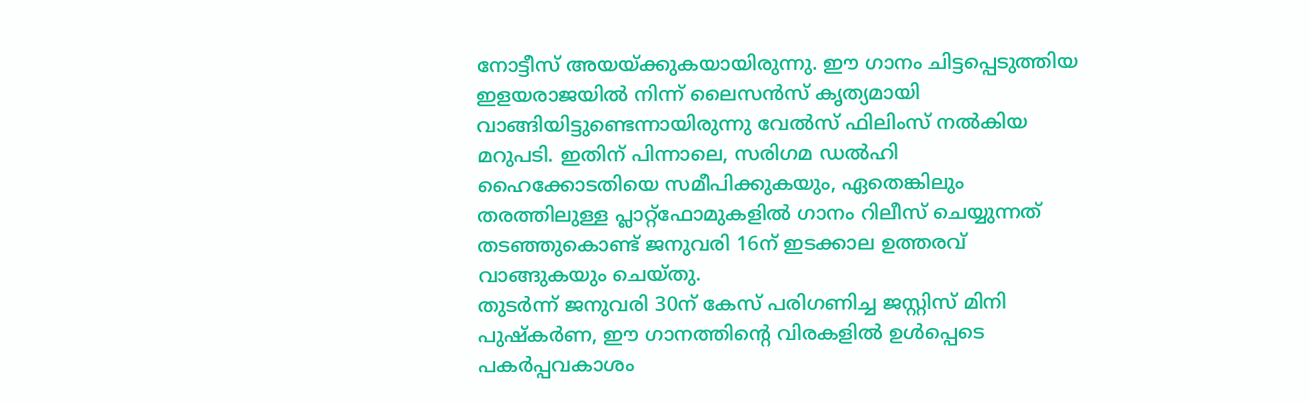നോട്ടീസ് അയയ്ക്കുകയായിരുന്നു. ഈ ഗാനം ചിട്ടപ്പെടുത്തിയ ഇളയരാജയിൽ നിന്ന് ലൈസൻസ് കൃത്യമായി വാങ്ങിയിട്ടുണ്ടെന്നായിരുന്നു വേൽസ് ഫിലിംസ് നൽകിയ മറുപടി. ഇതിന് പിന്നാലെ, സരിഗമ ഡൽഹി ഹൈക്കോടതിയെ സമീപിക്കുകയും, ഏതെങ്കിലും തരത്തിലുള്ള പ്ലാറ്റ്ഫോമുകളിൽ ഗാനം റിലീസ് ചെയ്യുന്നത് തടഞ്ഞുകൊണ്ട് ജനുവരി 16ന് ഇടക്കാല ഉത്തരവ് വാങ്ങുകയും ചെയ്തു.
തുടർന്ന് ജനുവരി 30ന് കേസ് പരിഗണിച്ച ജസ്റ്റിസ് മിനി പുഷ്കർണ, ഈ ഗാനത്തിന്റെ വിരകളിൽ ഉൾപ്പെടെ പകർപ്പവകാശം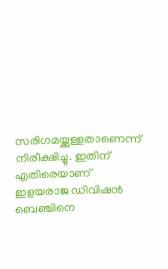സരിഗമയ്ക്കുള്ളതാണെന്ന് നിരീക്ഷിച്ചു. ഇതിന് എതിരെയാണ് ഇളയരാജ ഡിവിഷൻ ബെഞ്ചിനെ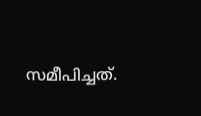സമീപിച്ചത്.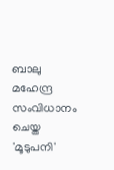ബാലു മഹേന്ദ്ര സംവിധാനം ചെയ്ത 'മൂടുപനി'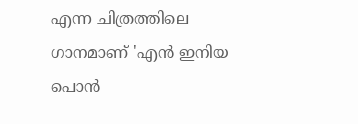എന്ന ചിത്രത്തിലെ ഗാനമാണ് 'എൻ ഇനിയ പൊൻ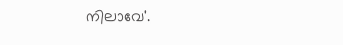നിലാവേ'.